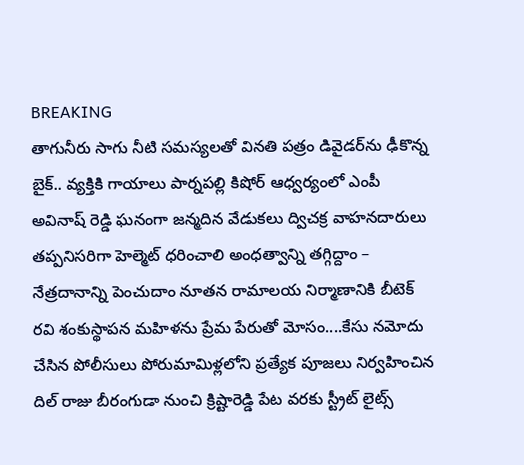BREAKING
తాగునీరు సాగు నీటి సమస్యలతో వినతి పత్రం డివైడర్‌ను ఢీకొన్న బైక్.. వ్యక్తికి గాయాలు పార్నపల్లి కిషోర్ ఆధ్వర్యంలో ఎంపీ అవినాష్ రెడ్డి ఘనంగా జన్మదిన వేడుకలు ద్విచక్ర వాహనదారులు తప్పనిసరిగా హెల్మెట్ ధరించాలి అంధత్వాన్ని తగ్గిద్దాం – నేత్రదానాన్ని పెంచుదాం నూతన రామాలయ నిర్మాణానికి బీటెక్ రవి శంకుస్థాపన మహిళను ప్రేమ పేరుతో మోసం....కేసు నమోదు చేసిన పోలీసులు పోరుమామిళ్లలోని ప్రత్యేక పూజలు నిర్వహించిన దిల్ రాజు బీరంగుడా నుంచి క్రిష్టారెడ్డి పేట వరకు స్ట్రీట్ లైట్స్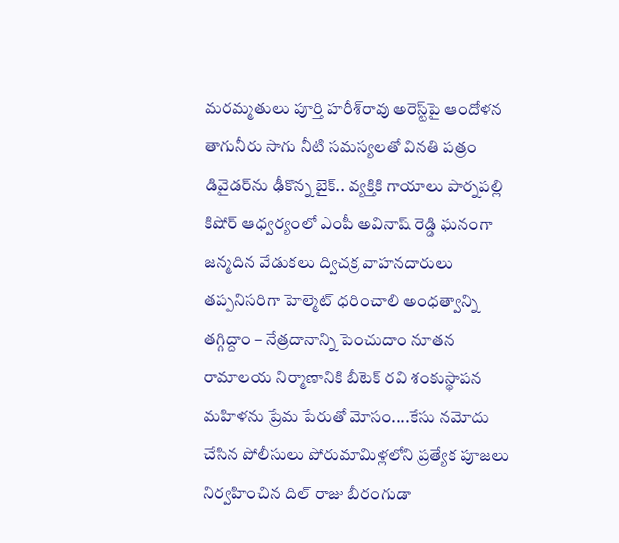మరమ్మతులు పూర్తి హరీశ్‌రావు అరెస్ట్‌పై ఆందోళన తాగునీరు సాగు నీటి సమస్యలతో వినతి పత్రం డివైడర్‌ను ఢీకొన్న బైక్.. వ్యక్తికి గాయాలు పార్నపల్లి కిషోర్ ఆధ్వర్యంలో ఎంపీ అవినాష్ రెడ్డి ఘనంగా జన్మదిన వేడుకలు ద్విచక్ర వాహనదారులు తప్పనిసరిగా హెల్మెట్ ధరించాలి అంధత్వాన్ని తగ్గిద్దాం – నేత్రదానాన్ని పెంచుదాం నూతన రామాలయ నిర్మాణానికి బీటెక్ రవి శంకుస్థాపన మహిళను ప్రేమ పేరుతో మోసం....కేసు నమోదు చేసిన పోలీసులు పోరుమామిళ్లలోని ప్రత్యేక పూజలు నిర్వహించిన దిల్ రాజు బీరంగుడా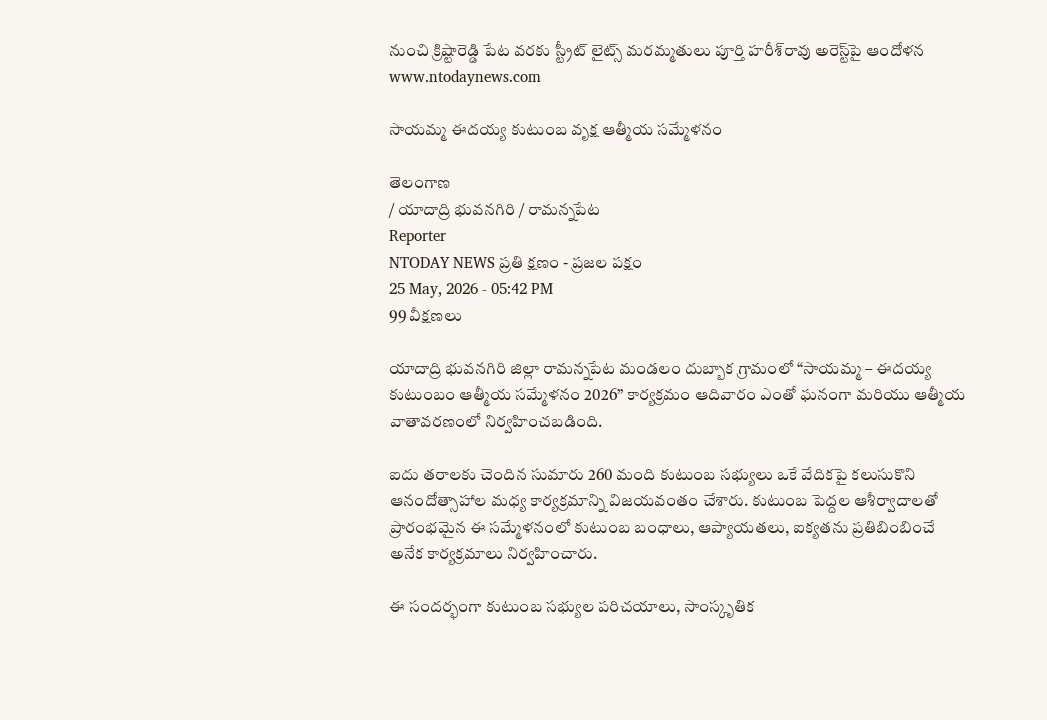నుంచి క్రిష్టారెడ్డి పేట వరకు స్ట్రీట్ లైట్స్ మరమ్మతులు పూర్తి హరీశ్‌రావు అరెస్ట్‌పై ఆందోళన
www.ntodaynews.com

సాయమ్మ ఈదయ్య కుటుంబ వృక్ష ఆత్మీయ సమ్మేళనం

తెలంగాణ
/ యాదాద్రి భువనగిరి / రామన్నపేట
Reporter
NTODAY NEWS ప్రతి క్షణం - ప్రజల పక్షం
25 May, 2026 - 05:42 PM
99 వీక్షణలు

యాదాద్రి భువనగిరి జిల్లా రామన్నపేట మండలం దుబ్బాక గ్రామంలో “సాయమ్మ – ఈదయ్య కుటుంబం ఆత్మీయ సమ్మేళనం 2026” కార్యక్రమం ఆదివారం ఎంతో ఘనంగా మరియు ఆత్మీయ వాతావరణంలో నిర్వహించబడింది.

ఐదు తరాలకు చెందిన సుమారు 260 మంది కుటుంబ సభ్యులు ఒకే వేదికపై కలుసుకొని ఆనందోత్సాహాల మధ్య కార్యక్రమాన్ని విజయవంతం చేశారు. కుటుంబ పెద్దల ఆశీర్వాదాలతో ప్రారంభమైన ఈ సమ్మేళనంలో కుటుంబ బంధాలు, ఆప్యాయతలు, ఐక్యతను ప్రతిబింబించే అనేక కార్యక్రమాలు నిర్వహించారు.

ఈ సందర్భంగా కుటుంబ సభ్యుల పరిచయాలు, సాంస్కృతిక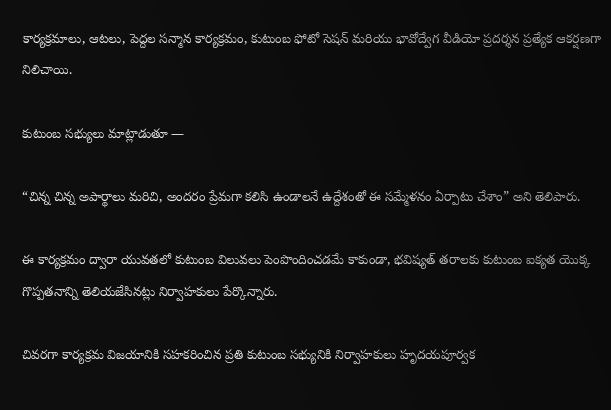కార్యక్రమాలు, ఆటలు, పెద్దల సన్మాన కార్యక్రమం, కుటుంబ ఫోటో సెషన్ మరియు భావోద్వేగ వీడియో ప్రదర్శన ప్రత్యేక ఆకర్షణగా నిలిచాయి.

కుటుంబ సభ్యులు మాట్లాడుతూ —

“చిన్న చిన్న అపార్థాలు మరిచి, అందరం ప్రేమగా కలిసి ఉండాలనే ఉద్దేశంతో ఈ సమ్మేళనం ఏర్పాటు చేశాం” అని తెలిపారు.

ఈ కార్యక్రమం ద్వారా యువతలో కుటుంబ విలువలు పెంపొందించడమే కాకుండా, భవిష్యత్ తరాలకు కుటుంబ ఐక్యత యొక్క గొప్పతనాన్ని తెలియజేసినట్లు నిర్వాహకులు పేర్కొన్నారు.

చివరగా కార్యక్రమ విజయానికి సహకరించిన ప్రతి కుటుంబ సభ్యునికి నిర్వాహకులు హృదయపూర్వక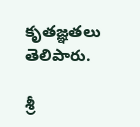కృతజ్ఞతలు తెలిపారు.

శ్రీ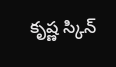కృష్ణ స్కిన్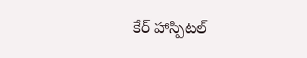కేర్ హాస్పిటల్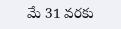మే 31 వరకు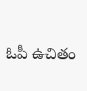ఓపీ ఉచితం